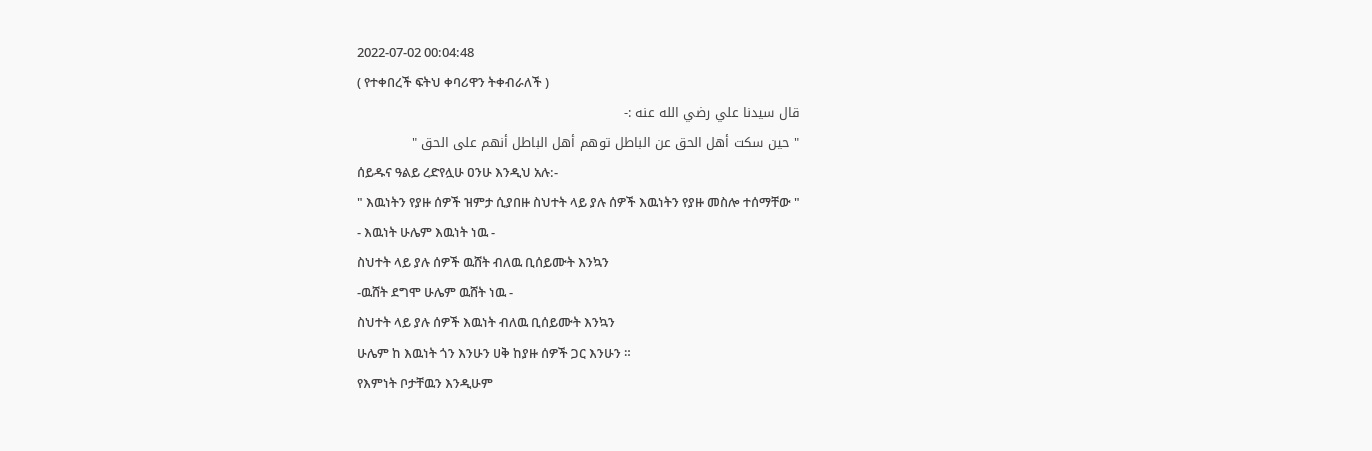2022-07-02 00:04:48
( የተቀበረች ፍትህ ቀባሪዋን ትቀብራለች )
قال سيدنا علي رضي الله عنه :-
" حين سكت أهل الحق عن الباطل توهم أهل الباطل أنهم على الحق "
ሰይዱና ዓልይ ረድየሏሁ ዐንሁ እንዲህ አሉ:-
" እዉነትን የያዙ ሰዎች ዝምታ ሲያበዙ ስህተት ላይ ያሉ ሰዎች እዉነትን የያዙ መስሎ ተሰማቸው "
- እዉነት ሁሌም እዉነት ነዉ -
ስህተት ላይ ያሉ ሰዎች ዉሸት ብለዉ ቢሰይሙት እንኳን
-ዉሸት ደግሞ ሁሌም ዉሸት ነዉ -
ስህተት ላይ ያሉ ሰዎች እዉነት ብለዉ ቢሰይሙት እንኳን
ሁሌም ከ እዉነት ጎን እንሁን ሀቅ ከያዙ ሰዎች ጋር እንሁን ።
የእምነት ቦታቸዉን እንዲሁም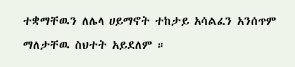ተቋማቸዉን ለሌላ ሀይማኖት ተከታይ አሳልፈን አንሰጥም ማለታቸዉ ስህተት አይደለም ።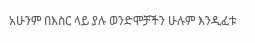አሁንም በእስር ላይ ያሉ ወንድሞቻችን ሁሉም እንዲፈቱ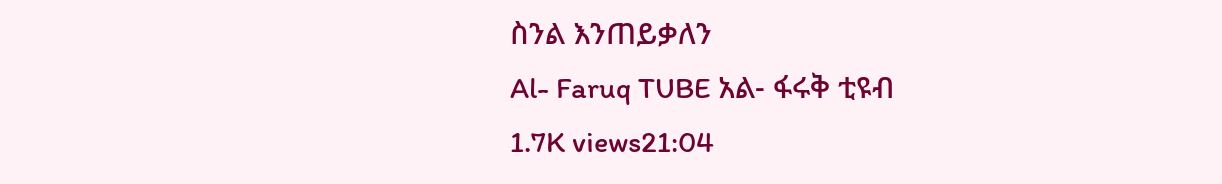ስንል እንጠይቃለን
Al- Faruq TUBE አል- ፋሩቅ ቲዩብ
1.7K views21:04